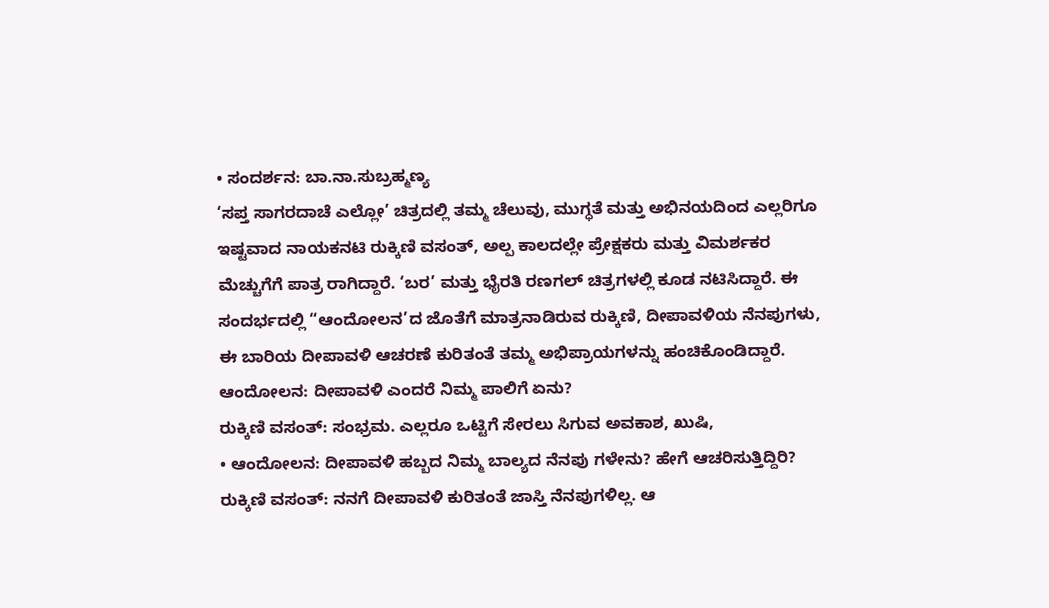• ಸಂದರ್ಶನ: ಬಾ.ನಾ.ಸುಬ್ರಹ್ಮಣ್ಯ
‘ಸಪ್ತ ಸಾಗರದಾಚೆ ಎಲ್ಲೋ’ ಚಿತ್ರದಲ್ಲಿ ತಮ್ಮ ಚೆಲುವು, ಮುಗ್ಧತೆ ಮತ್ತು ಅಭಿನಯದಿಂದ ಎಲ್ಲರಿಗೂ ಇಷ್ಟವಾದ ನಾಯಕನಟಿ ರುಕ್ಕಿಣಿ ವಸಂತ್, ಅಲ್ಪ ಕಾಲದಲ್ಲೇ ಪ್ರೇಕ್ಷಕರು ಮತ್ತು ವಿಮರ್ಶಕರ ಮೆಚ್ಚುಗೆಗೆ ಪಾತ್ರ ರಾಗಿದ್ದಾರೆ. ‘ಬರ’ ಮತ್ತು ಭೈರತಿ ರಣಗಲ್ ಚಿತ್ರಗಳಲ್ಲಿ ಕೂಡ ನಟಿಸಿದ್ದಾರೆ. ಈ ಸಂದರ್ಭದಲ್ಲಿ “ಆಂದೋಲನ’ದ ಜೊತೆಗೆ ಮಾತ್ರನಾಡಿರುವ ರುಕ್ಕಿಣಿ, ದೀಪಾವಳಿಯ ನೆನಪುಗಳು, ಈ ಬಾರಿಯ ದೀಪಾವಳಿ ಆಚರಣೆ ಕುರಿತಂತೆ ತಮ್ಮ ಅಭಿಪ್ರಾಯಗಳನ್ನು ಹಂಚಿಕೊಂಡಿದ್ದಾರೆ.
ಆಂದೋಲನ: ದೀಪಾವಳಿ ಎಂದರೆ ನಿಮ್ಮ ಪಾಲಿಗೆ ಏನು?
ರುಕ್ಕಿಣಿ ವಸಂತ್: ಸಂಭ್ರಮ. ಎಲ್ಲರೂ ಒಟ್ಟಿಗೆ ಸೇರಲು ಸಿಗುವ ಅವಕಾಶ, ಖುಷಿ,
• ಆಂದೋಲನ: ದೀಪಾವಳಿ ಹಬ್ಬದ ನಿಮ್ಮ ಬಾಲ್ಯದ ನೆನಪು ಗಳೇನು? ಹೇಗೆ ಆಚರಿಸುತ್ತಿದ್ದಿರಿ?
ರುಕ್ಕಿಣಿ ವಸಂತ್: ನನಗೆ ದೀಪಾವಳಿ ಕುರಿತಂತೆ ಜಾಸ್ತಿ ನೆನಪುಗಳಿಲ್ಲ. ಆ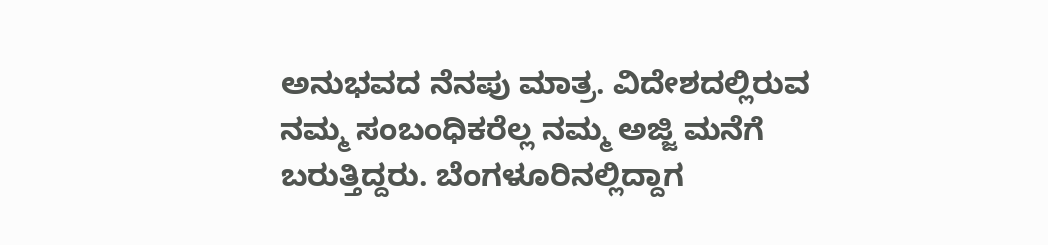ಅನುಭವದ ನೆನಪು ಮಾತ್ರ. ವಿದೇಶದಲ್ಲಿರುವ ನಮ್ಮ ಸಂಬಂಧಿಕರೆಲ್ಲ ನಮ್ಮ ಅಜ್ಜಿ ಮನೆಗೆ ಬರುತ್ತಿದ್ದರು. ಬೆಂಗಳೂರಿನಲ್ಲಿದ್ದಾಗ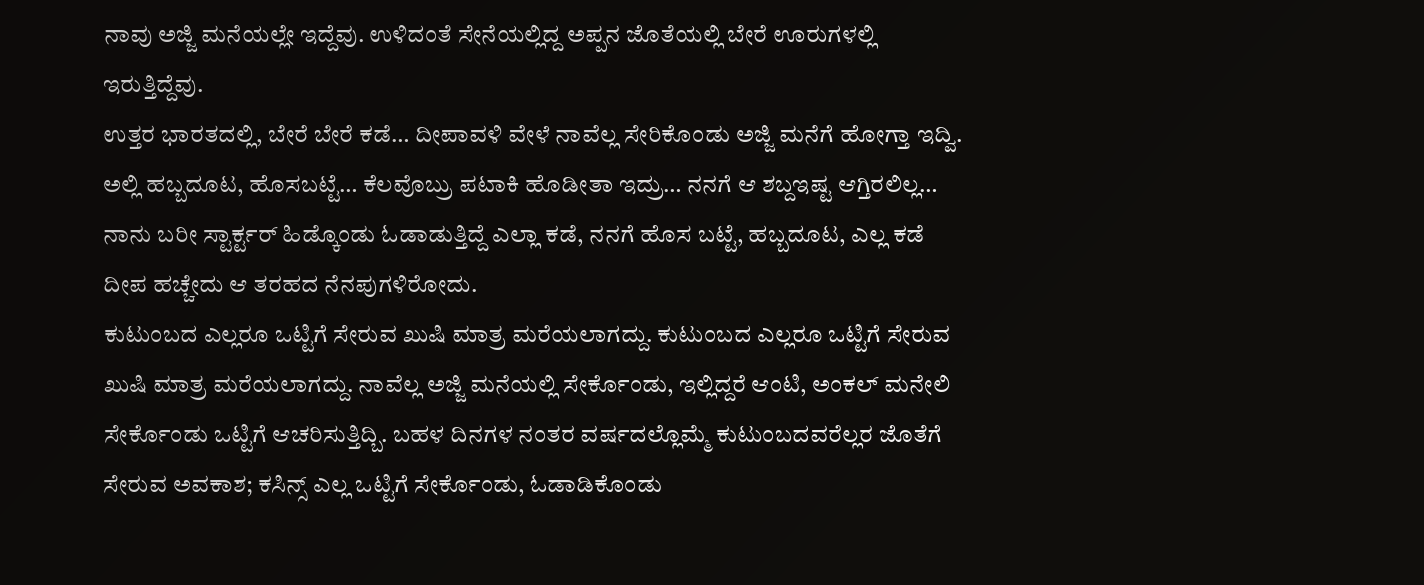ನಾವು ಅಜ್ಜಿ ಮನೆಯಲ್ಲೇ ಇದ್ದೆವು. ಉಳಿದಂತೆ ಸೇನೆಯಲ್ಲಿದ್ದ ಅಪ್ಪನ ಜೊತೆಯಲ್ಲಿ ಬೇರೆ ಊರುಗಳಲ್ಲಿ ಇರುತ್ತಿದ್ದೆವು.
ಉತ್ತರ ಭಾರತದಲ್ಲಿ, ಬೇರೆ ಬೇರೆ ಕಡೆ… ದೀಪಾವಳಿ ವೇಳೆ ನಾವೆಲ್ಲ ಸೇರಿಕೊಂಡು ಅಜ್ಜಿ ಮನೆಗೆ ಹೋಗ್ತಾ ಇದ್ವಿ. ಅಲ್ಲಿ ಹಬ್ಬದೂಟ, ಹೊಸಬಟ್ಟೆ… ಕೆಲವೊಬ್ರು ಪಟಾಕಿ ಹೊಡೀತಾ ಇದ್ರು… ನನಗೆ ಆ ಶಬ್ದಇಷ್ಟ ಆಗ್ತಿರಲಿಲ್ಲ… ನಾನು ಬರೀ ಸ್ಟಾರ್ಕ್ಟರ್ ಹಿಡ್ಕೊಂಡು ಓಡಾಡುತ್ತಿದ್ದೆ ಎಲ್ಲಾ ಕಡೆ, ನನಗೆ ಹೊಸ ಬಟ್ಟೆ, ಹಬ್ಬದೂಟ, ಎಲ್ಲ ಕಡೆ ದೀಪ ಹಚ್ಚೇದು ಆ ತರಹದ ನೆನಪುಗಳಿರೋದು.
ಕುಟುಂಬದ ಎಲ್ಲರೂ ಒಟ್ಟಿಗೆ ಸೇರುವ ಖುಷಿ ಮಾತ್ರ ಮರೆಯಲಾಗದ್ದು. ಕುಟುಂಬದ ಎಲ್ಲರೂ ಒಟ್ಟಿಗೆ ಸೇರುವ ಖುಷಿ ಮಾತ್ರ ಮರೆಯಲಾಗದ್ದು. ನಾವೆಲ್ಲ ಅಜ್ಜಿ ಮನೆಯಲ್ಲಿ ಸೇರ್ಕೊಂಡು, ಇಲ್ಲಿದ್ದರೆ ಆಂಟಿ, ಅಂಕಲ್ ಮನೇಲಿ ಸೇರ್ಕೊಂಡು ಒಟ್ಟಿಗೆ ಆಚರಿಸುತ್ತಿದ್ಬಿ. ಬಹಳ ದಿನಗಳ ನಂತರ ವರ್ಷದಲ್ಲೊಮ್ಮೆ ಕುಟುಂಬದವರೆಲ್ಲರ ಜೊತೆಗೆ ಸೇರುವ ಅವಕಾಶ; ಕಸಿನ್ಸ್ ಎಲ್ಲ ಒಟ್ಟಿಗೆ ಸೇರ್ಕೊಂಡು, ಓಡಾಡಿಕೊಂಡು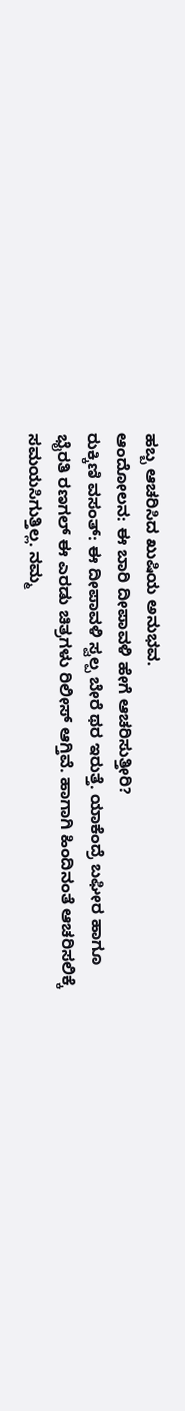ಹಬ್ಬ ಆಚರಿಸಿದ ಖುಷಿಯ ಅನುಭವ.
ಆಂದೋಲನ: ಈ ಬಾರಿ ದೀಪಾವಳಿ ಹೇಗೆ ಆಚರಿಸುತ್ತೀರಿ?
ರುಕ್ಕಿಣಿ ವಸಂತ್: ಈ ದೀಪಾವಳಿ ಸ್ವಲ್ಪ ಬೇರೆ ಥರ ಇರುತ್ತೆ. ಯಾಕೆಂದ್ರೆ ಬಘೀರ ಹಾಗೂ ಭೈರತಿ ರಣಗಲ್ ಈ ಎರಡು ಚಿತ್ರಗಳು ರಿಲೀಸ್ ಆಗ್ತಿವೆ. ಹಾಗಾಗಿ ಹಿಂದಿನಂತೆ ಆಚರಿಸಲಿಕ್ಕೆ ಸಮಯಸಿಗುತ್ತಿಲ್ಲ. ನಮ್ಮ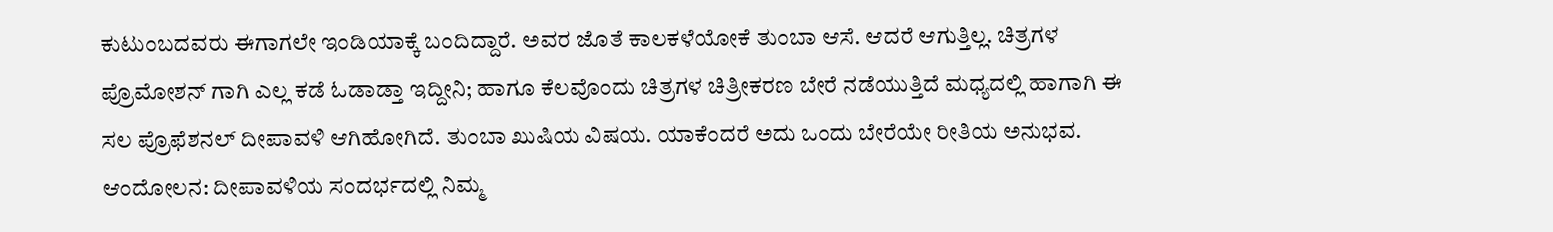ಕುಟುಂಬದವರು ಈಗಾಗಲೇ ಇಂಡಿಯಾಕ್ಕೆ ಬಂದಿದ್ದಾರೆ. ಅವರ ಜೊತೆ ಕಾಲಕಳೆಯೋಕೆ ತುಂಬಾ ಆಸೆ. ಆದರೆ ಆಗುತ್ತಿಲ್ಲ. ಚಿತ್ರಗಳ ಪ್ರೊಮೋಶನ್ ಗಾಗಿ ಎಲ್ಲ ಕಡೆ ಓಡಾಡ್ತಾ ಇದ್ದೀನಿ; ಹಾಗೂ ಕೆಲವೊಂದು ಚಿತ್ರಗಳ ಚಿತ್ರೀಕರಣ ಬೇರೆ ನಡೆಯುತ್ತಿದೆ ಮಧ್ಯದಲ್ಲಿ ಹಾಗಾಗಿ ಈ ಸಲ ಪ್ರೊಫೆಶನಲ್ ದೀಪಾವಳಿ ಆಗಿಹೋಗಿದೆ. ತುಂಬಾ ಖುಷಿಯ ವಿಷಯ. ಯಾಕೆಂದರೆ ಅದು ಒಂದು ಬೇರೆಯೇ ರೀತಿಯ ಅನುಭವ.
ಆಂದೋಲನ: ದೀಪಾವಳಿಯ ಸಂದರ್ಭದಲ್ಲಿ ನಿಮ್ಮ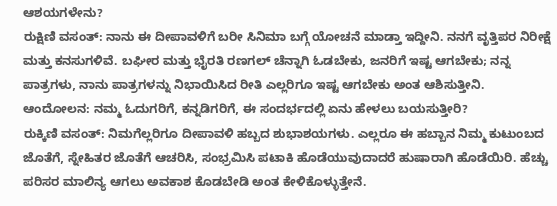ಆಶಯಗಳೇನು?
ರುಕ್ಷಿಣಿ ವಸಂತ್: ನಾನು ಈ ದೀಪಾವಳಿಗೆ ಬರೀ ಸಿನಿಮಾ ಬಗ್ಗೆ ಯೋಚನೆ ಮಾಡ್ತಾ ಇದ್ದೀನಿ. ನನಗೆ ವೃತ್ತಿಪರ ನಿರೀಕ್ಷೆ ಮತ್ತು ಕನಸುಗಳಿವೆ. ಬಘೀರ ಮತ್ತು ಭೈರತಿ ರಣಗಲ್ ಚೆನ್ನಾಗಿ ಓಡಬೇಕು, ಜನರಿಗೆ ಇಷ್ಟ ಆಗಬೇಕು; ನನ್ನ ಪಾತ್ರಗಳು, ನಾನು ಪಾತ್ರಗಳನ್ನು ನಿಭಾಯಿಸಿದ ರೀತಿ ಎಲ್ಲರಿಗೂ ಇಷ್ಟ ಆಗಬೇಕು ಅಂತ ಆಶಿಸುತ್ತೀನಿ.
ಆಂದೋಲನ: ನಮ್ಮ ಓದುಗರಿಗೆ, ಕನ್ನಡಿಗರಿಗೆ, ಈ ಸಂದರ್ಭದಲ್ಲಿ ಏನು ಹೇಳಲು ಬಯಸುತ್ತೀರಿ?
ರುಕ್ಕಿಣಿ ವಸಂತ್: ನಿಮಗೆಲ್ಲರಿಗೂ ದೀಪಾವಳಿ ಹಬ್ಬದ ಶುಭಾಶಯಗಳು. ಎಲ್ಲರೂ ಈ ಹಬ್ಬಾನ ನಿಮ್ಮ ಕುಟುಂಬದ ಜೊತೆಗೆ, ಸ್ನೇಹಿತರ ಜೊತೆಗೆ ಆಚರಿಸಿ, ಸಂಭ್ರಮಿಸಿ ಪಟಾಕಿ ಹೊಡೆಯುವುದಾದರೆ ಹುಷಾರಾಗಿ ಹೊಡೆಯಿರಿ. ಹೆಚ್ಚು ಪರಿಸರ ಮಾಲಿನ್ಯ ಆಗಲು ಅವಕಾಶ ಕೊಡಬೇಡಿ ಅಂತ ಕೇಳಿಕೊಳ್ಳುತ್ತೇನೆ.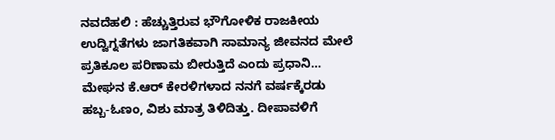ನವದೆಹಲಿ : ಹೆಚ್ಚುತ್ತಿರುವ ಭೌಗೋಳಿಕ ರಾಜಕೀಯ ಉದ್ವಿಗ್ನತೆಗಳು ಜಾಗತಿಕವಾಗಿ ಸಾಮಾನ್ಯ ಜೀವನದ ಮೇಲೆ ಪ್ರತಿಕೂಲ ಪರಿಣಾಮ ಬೀರುತ್ತಿದೆ ಎಂದು ಪ್ರಧಾನಿ…
ಮೇಘನ ಕೆ.ಆರ್ ಕೇರಳಿಗಳಾದ ನನಗೆ ವರ್ಷಕ್ಕೆರಡು ಹಬ್ಬ-ಓಣಂ, ವಿಶು ಮಾತ್ರ ತಿಳಿದಿತ್ತು. ದೀಪಾವಳಿಗೆ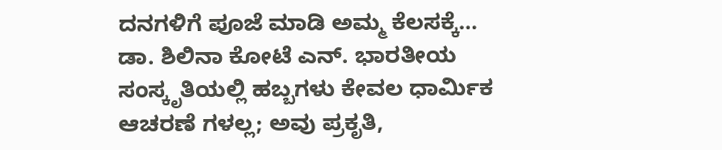ದನಗಳಿಗೆ ಪೂಜೆ ಮಾಡಿ ಅಮ್ಮ ಕೆಲಸಕ್ಕೆ…
ಡಾ. ಶಿಲಿನಾ ಕೋಟೆ ಎನ್. ಭಾರತೀಯ ಸಂಸ್ಕೃತಿಯಲ್ಲಿ ಹಬ್ಬಗಳು ಕೇವಲ ಧಾರ್ಮಿಕ ಆಚರಣೆ ಗಳಲ್ಲ; ಅವು ಪ್ರಕೃತಿ,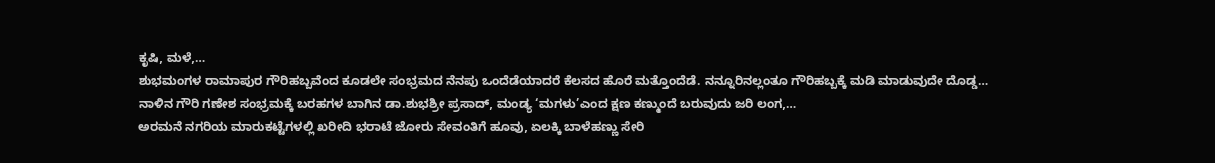ಕೃಷಿ, ಮಳೆ,…
ಶುಭಮಂಗಳ ರಾಮಾಪುರ ಗೌರಿಹಬ್ಬವೆಂದ ಕೂಡಲೇ ಸಂಭ್ರಮದ ನೆನಪು ಒಂದೆಡೆಯಾದರೆ ಕೆಲಸದ ಹೊರೆ ಮತ್ತೊಂದೆಡೆ. ನನ್ನೂರಿನಲ್ಲಂತೂ ಗೌರಿಹಬ್ಬಕ್ಕೆ ಮಡಿ ಮಾಡುವುದೇ ದೊಡ್ಡ…
ನಾಳಿನ ಗೌರಿ ಗಣೇಶ ಸಂಭ್ರಮಕ್ಕೆ ಬರಹಗಳ ಬಾಗಿನ ಡಾ.ಶುಭಶ್ರೀ ಪ್ರಸಾದ್, ಮಂಡ್ಯ ‘ಮಗಳು’ಎಂದ ಕ್ಷಣ ಕಣ್ಮುಂದೆ ಬರುವುದು ಜರಿ ಲಂಗ,…
ಅರಮನೆ ನಗರಿಯ ಮಾರುಕಟ್ಟೆಗಳಲ್ಲಿ ಖರೀದಿ ಭರಾಟೆ ಜೋರು ಸೇವಂತಿಗೆ ಹೂವು, ಏಲಕ್ಕಿ ಬಾಳೆಹಣ್ಣು ಸೇರಿ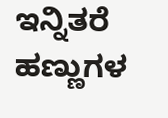ಇನ್ನಿತರೆ ಹಣ್ಣುಗಳ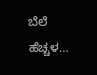ಬೆಲೆ ಹೆಚ್ಚಳ…